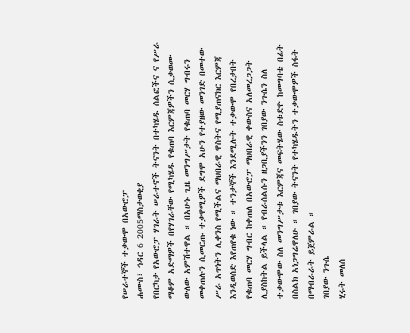የሠራተኞች ተቃውሞ በአውሮፓ
ሐሙስ፣ ኅዳር 6 2005ማስታወቂያ
የበርካታ የአውሮፓ ሃገራት ሠራተኖች ትናንት በተካሄዱ ሰልፎችና ና የሥራ ማቆም አድማዎች በየሃገራቸው የሚካሄዱ የቁጠባ እርምጃዎችን ሲቃወሙ ውለው አምሽተዋል ። በአሁኑ ጊዜ መንግሥታት የቁጠባ መርሃ ግብሩን መቀጠሉን ሲመርጡ ተቃዋሚዎች ደግሞ አሁን የተያዘው መንገድ በመተው ሥራ አጥነትን ሊቀንስ የሚችልና ማህበራዊ ዋስትና የሚያጠናክር እርምጃ እንዲወሰድ እየጠየቁ ነው ። ተንታኞች እንደሚሉት ተቃውሞ የበረታበት የቁጠባ መርሃ ግብር ከቀጠለ በአውሮፓ ማህበራዊ ቀውስና አለመረጋጋት ሊያስከትል ይችላል ። የብራሰልሱን ዘጋቢያችንን ገበያው ንጉሴን ስለ ተቃውሞው ስለ መንግሥታቱ እርምጃና መፍትሄው ስቱድዮ ከመግባቴ በፊት በስልክ አነጋግሬዋለሁ ። ገበያው ትናንት የተካሄዱትን ተቃውሞዎች ስፋት በማብራራት ይጀምራል ።
ገበያው ንጉሴ
ሂሩት መለሰ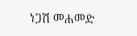ነጋሽ መሐመድ